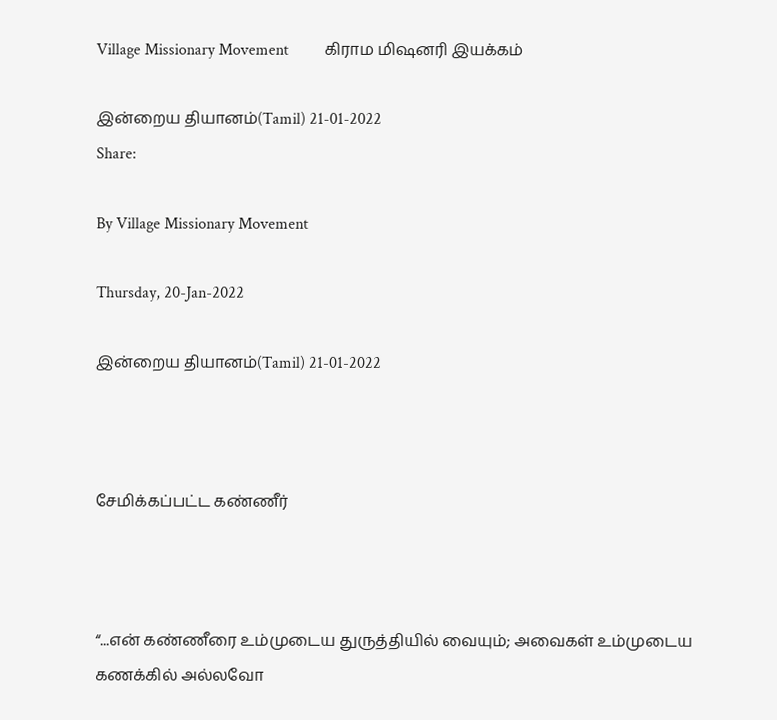Village Missionary Movement         கிராம மிஷனரி இயக்கம்

இன்றைய தியானம்(Tamil) 21-01-2022
Share:

By Village Missionary Movement

Thursday, 20-Jan-2022

இன்றைய தியானம்(Tamil) 21-01-2022



சேமிக்கப்பட்ட கண்ணீர்



“...என் கண்ணீரை உம்முடைய துருத்தியில் வையும்; அவைகள் உம்முடைய கணக்கில் அல்லவோ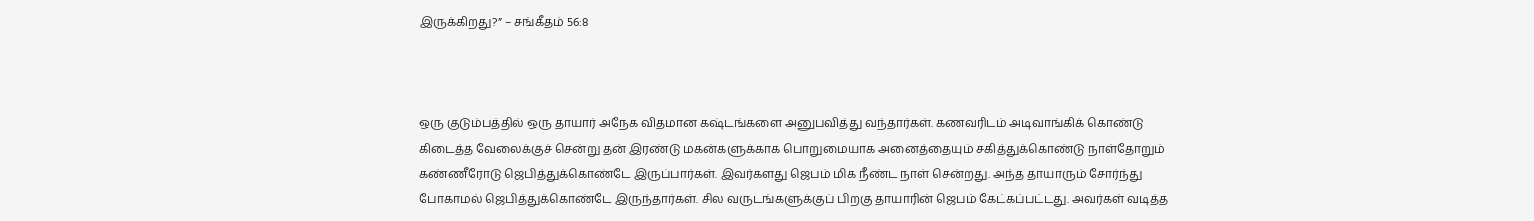இருக்கிறது?” – சங்கீதம் 56:8



ஒரு குடும்பத்தில் ஒரு தாயார் அநேக விதமான கஷ்டங்களை அனுபவித்து வந்தார்கள். கணவரிடம் அடிவாங்கிக் கொண்டு கிடைத்த வேலைக்குச் சென்று தன் இரண்டு மகன்களுக்காக பொறுமையாக அனைத்தையும் சகித்துக்கொண்டு நாள்தோறும் கண்ணீரோடு ஜெபித்துக்கொண்டே இருப்பார்கள். இவர்களது ஜெபம் மிக நீண்ட நாள் சென்றது. அந்த தாயாரும் சோர்ந்து போகாமல் ஜெபித்துக்கொண்டே இருந்தார்கள். சில வருடங்களுக்குப் பிறகு தாயாரின் ஜெபம் கேட்கப்பட்டது. அவர்கள் வடித்த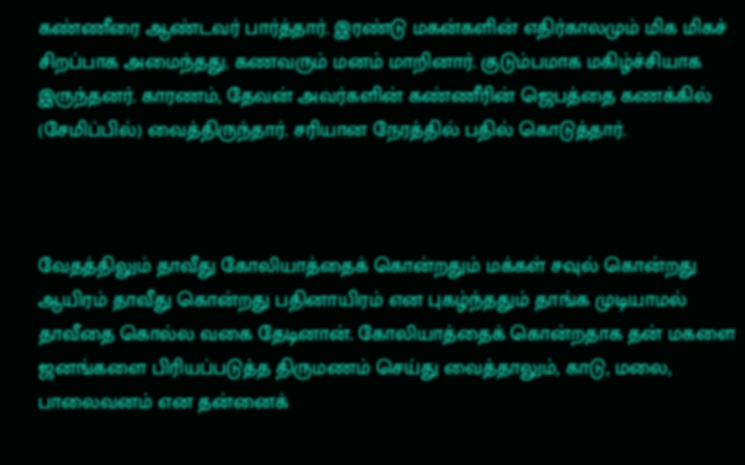கண்ணீரை ஆண்டவர் பார்த்தார். இரண்டு மகன்களின் எதிர்காலமும் மிக மிகச் சிறப்பாக அமைந்தது. கணவரும் மனம் மாறினார். குடும்பமாக மகிழ்ச்சியாக இருந்தனர். காரணம், தேவன் அவர்களின் கண்ணீரின் ஜெபத்தை கணக்கில் (சேமிப்பில்) வைத்திருந்தார். சரியான நேரத்தில் பதில் கொடுத்தார்.



வேதத்திலும் தாவீது கோலியாத்தைக் கொன்றதும் மக்கள் சவுல் கொன்றது ஆயிரம் தாவீது கொன்றது பதினாயிரம் என புகழ்ந்ததும் தாங்க முடியாமல் தாவீதை கொல்ல வகை தேடினான். கோலியாத்தைக் கொன்றதாக தன் மகளை ஜனங்களை பிரியப்படுத்த திருமணம் செய்து வைத்தாலும், காடு, மலை, பாலைவனம் என தன்னைக்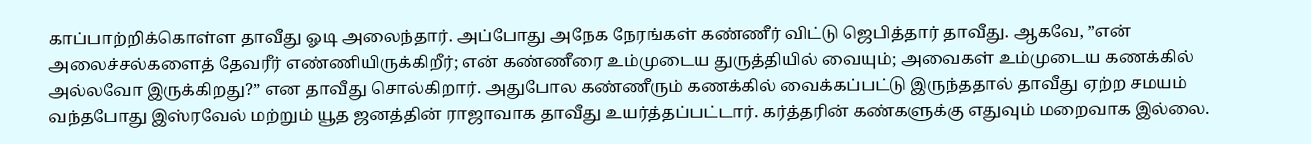காப்பாற்றிக்கொள்ள தாவீது ஓடி அலைந்தார். அப்போது அநேக நேரங்கள் கண்ணீர் விட்டு ஜெபித்தார் தாவீது. ஆகவே, ”என் அலைச்சல்களைத் தேவரீர் எண்ணியிருக்கிறீர்; என் கண்ணீரை உம்முடைய துருத்தியில் வையும்; அவைகள் உம்முடைய கணக்கில் அல்லவோ இருக்கிறது?” என தாவீது சொல்கிறார். அதுபோல கண்ணீரும் கணக்கில் வைக்கப்பட்டு இருந்ததால் தாவீது ஏற்ற சமயம் வந்தபோது இஸ்ரவேல் மற்றும் யூத ஜனத்தின் ராஜாவாக தாவீது உயர்த்தப்பட்டார். கர்த்தரின் கண்களுக்கு எதுவும் மறைவாக இல்லை.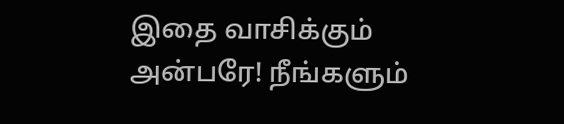இதை வாசிக்கும் அன்பரே! நீங்களும்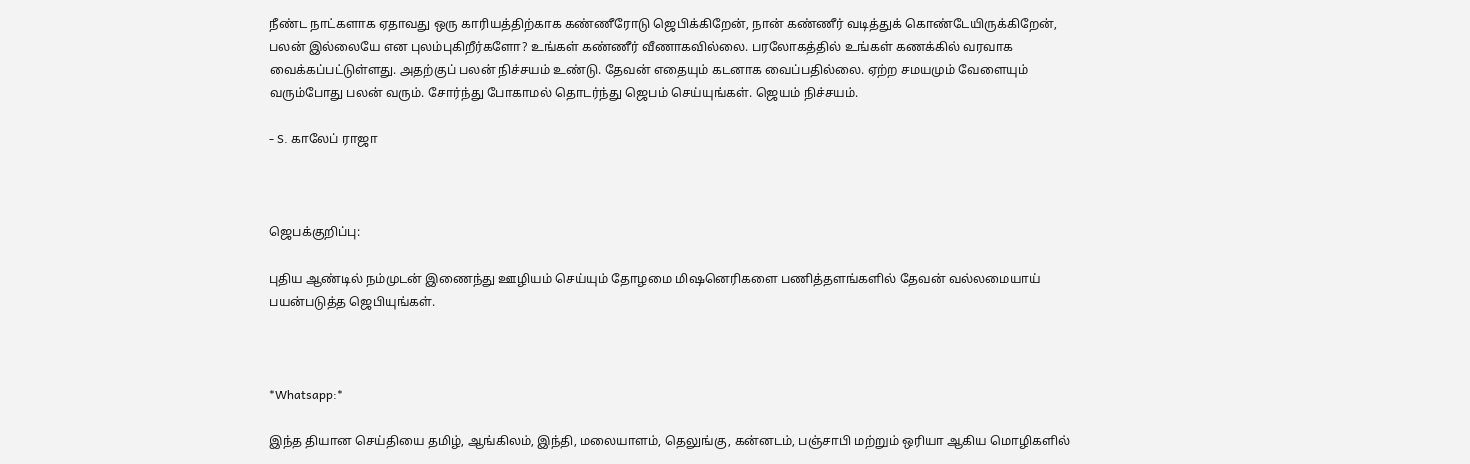நீண்ட நாட்களாக ஏதாவது ஒரு காரியத்திற்காக கண்ணீரோடு ஜெபிக்கிறேன், நான் கண்ணீர் வடித்துக் கொண்டேயிருக்கிறேன், பலன் இல்லையே என புலம்புகிறீர்களோ? உங்கள் கண்ணீர் வீணாகவில்லை. பரலோகத்தில் உங்கள் கணக்கில் வரவாக வைக்கப்பட்டுள்ளது. அதற்குப் பலன் நிச்சயம் உண்டு. தேவன் எதையும் கடனாக வைப்பதில்லை. ஏற்ற சமயமும் வேளையும் வரும்போது பலன் வரும். சோர்ந்து போகாமல் தொடர்ந்து ஜெபம் செய்யுங்கள். ஜெயம் நிச்சயம்.

- S. காலேப் ராஜா



ஜெபக்குறிப்பு:

புதிய ஆண்டில் நம்முடன் இணைந்து ஊழியம் செய்யும் தோழமை மிஷனெரிகளை பணித்தளங்களில் தேவன் வல்லமையாய் பயன்படுத்த ஜெபியுங்கள்.



*Whatsapp:*

இந்த தியான செய்தியை தமிழ், ஆங்கிலம், இந்தி, மலையாளம், தெலுங்கு, கன்னடம், பஞ்சாபி மற்றும் ஒரியா ஆகிய மொழிகளில்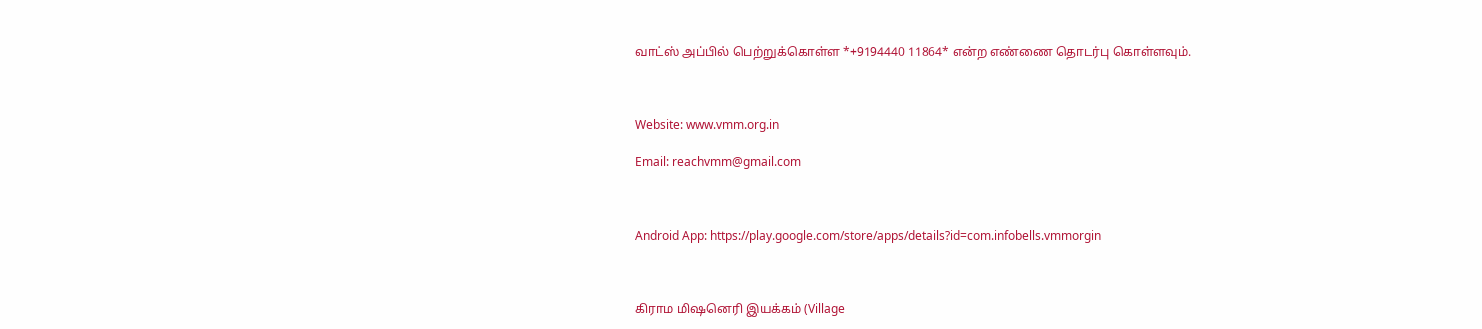வாட்ஸ் அப்பில் பெற்றுக்கொள்ள *+9194440 11864* என்ற எண்ணை தொடர்பு கொள்ளவும்.



Website: www.vmm.org.in

Email: reachvmm@gmail.com



Android App: https://play.google.com/store/apps/details?id=com.infobells.vmmorgin



கிராம மிஷனெரி இயக்கம் (Village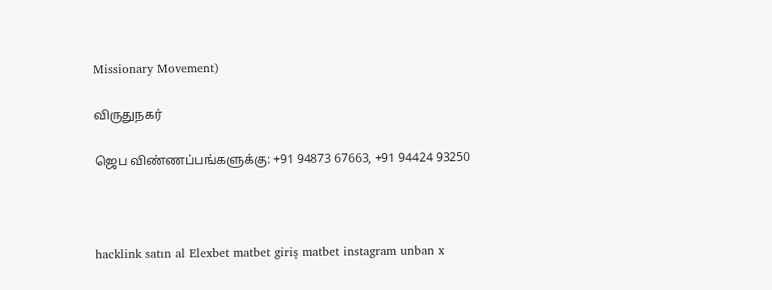Missionary Movement)

விருதுநகர்

ஜெப விண்ணப்பங்களுக்கு: +91 94873 67663, +91 94424 93250



hacklink satın al Elexbet matbet giriş matbet instagram unban x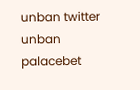unban twitter unban palacebet